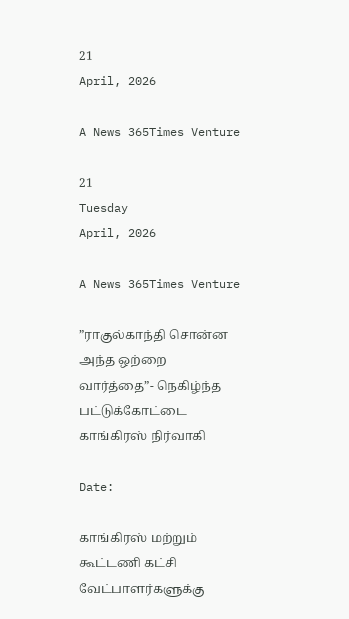21
April, 2026

A News 365Times Venture

21
Tuesday
April, 2026

A News 365Times Venture

”ராகுல்காந்தி சொன்ன அந்த ஒற்றை வார்த்தை”- நெகிழ்ந்த பட்டுக்கோட்டை காங்கிரஸ் நிர்வாகி

Date:

காங்கிரஸ் மற்றும் கூட்டணி கட்சி வேட்பாளர்களுக்கு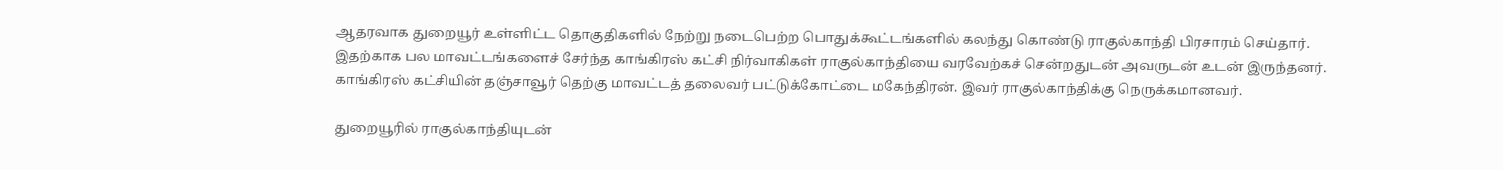ஆதரவாக துறையூர் உள்ளிட்ட தொகுதிகளில் நேற்று நடைபெற்ற பொதுக்கூட்டங்களில் கலந்து கொண்டு ராகுல்காந்தி பிரசாரம் செய்தார். இதற்காக பல மாவட்டங்களைச் சேர்ந்த காங்கிரஸ் கட்சி நிர்வாகிகள் ராகுல்காந்தியை வரவேற்கச் சென்றதுடன் அவருடன் உடன் இருந்தனர். காங்கிரஸ் கட்சியின் தஞ்சாவூர் தெற்கு மாவட்டத் தலைவர் பட்டுக்கோட்டை மகேந்திரன். இவர் ராகுல்காந்திக்கு நெருக்கமானவர்.

துறையூரில் ராகுல்காந்தியுடன்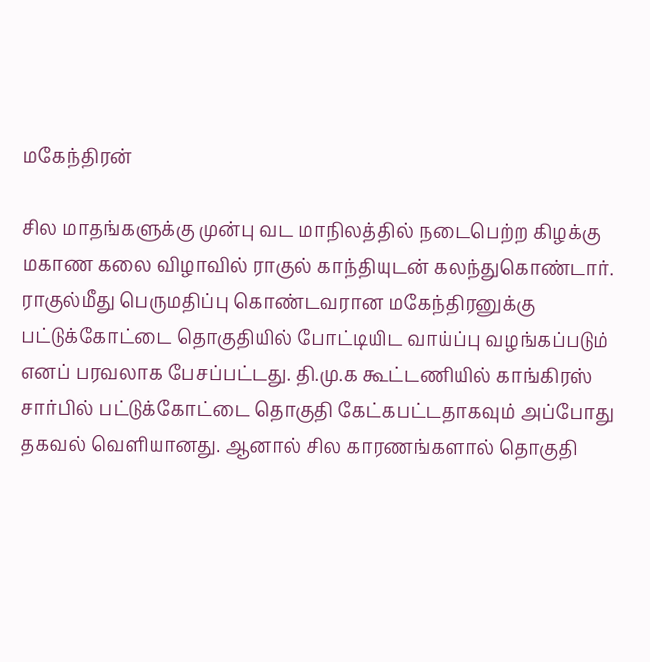மகேந்திரன்

சில மாதங்களுக்கு முன்பு வட மாநிலத்தில் நடைபெற்ற கிழக்கு மகாண கலை விழாவில் ராகுல் காந்தியுடன் கலந்துகொண்டார். ராகுல்மீது பெருமதிப்பு கொண்டவரான மகேந்திரனுக்கு பட்டுக்கோட்டை தொகுதியில் போட்டியிட வாய்ப்பு வழங்கப்படும் எனப் பரவலாக பேசப்பட்டது. தி.மு.க கூட்டணியில் காங்கிரஸ் சார்பில் பட்டுக்கோட்டை தொகுதி கேட்கபட்டதாகவும் அப்போது தகவல் வெளியானது. ஆனால் சில காரணங்களால் தொகுதி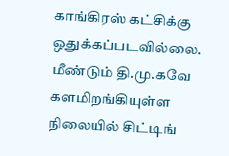காங்கிரஸ் கட்சிக்கு ஒதுக்கப்படவில்லை. மீண்டும் தி.மு.கவே களமிறங்கியுள்ள நிலையில் சிட்டிங்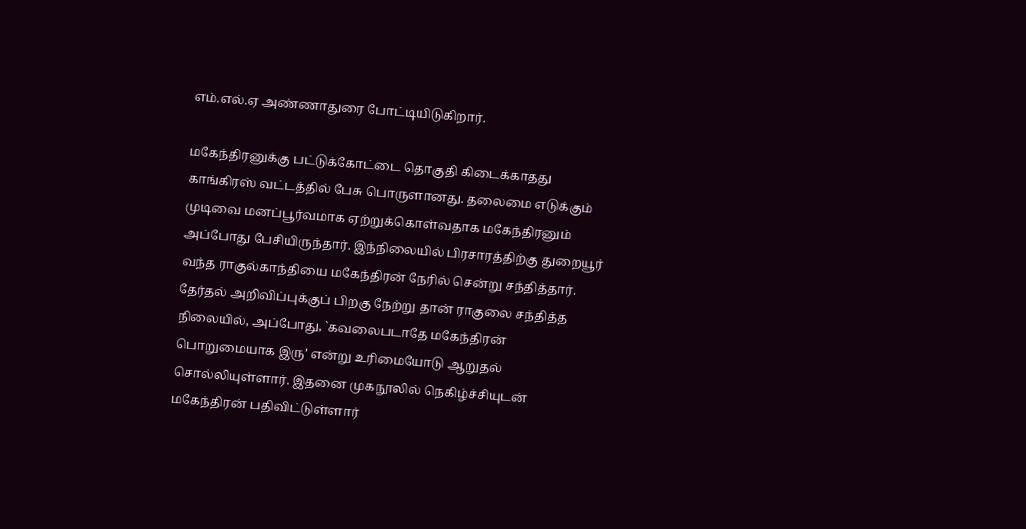எம்.எல்.ஏ அண்ணாதுரை போட்டியிடுகிறார்.

மகேந்திரனுக்கு பட்டுக்கோட்டை தொகுதி கிடைக்காதது காங்கிரஸ் வட்டத்தில் பேசு பொருளானது. தலைமை எடுக்கும் முடிவை மனப்பூர்வமாக ஏற்றுக்கொள்வதாக மகேந்திரனும் அப்போது பேசியிருந்தார். இந்நிலையில் பிரசாரத்திற்கு துறையூர் வந்த ராகுல்காந்தியை மகேந்திரன் நேரில் சென்று சந்தித்தார். தேர்தல் அறிவிப்புக்குப் பிறகு நேற்று தான் ராகுலை சந்தித்த நிலையில், அப்போது, `கவலைபடாதே மகேந்திரன் பொறுமையாக இரு’ என்று உரிமையோடு ஆறுதல் சொல்லியுள்ளார். இதனை முகநூலில் நெகிழ்ச்சியுடன் மகேந்திரன் பதிவிட்டுள்ளார்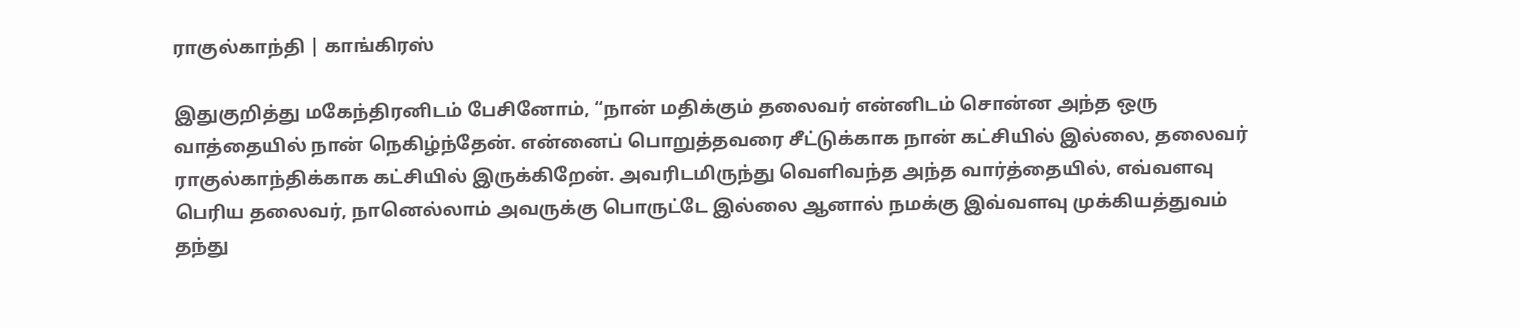ராகுல்காந்தி | காங்கிரஸ்

இதுகுறித்து மகேந்திரனிடம் பேசினோம், “நான் மதிக்கும் தலைவர் என்னிடம் சொன்ன அந்த ஒரு வாத்தையில் நான் நெகிழ்ந்தேன். என்னைப் பொறுத்தவரை சீட்டுக்காக நான் கட்சியில் இல்லை, தலைவர் ராகுல்காந்திக்காக கட்சியில் இருக்கிறேன். அவரிடமிருந்து வெளிவந்த அந்த வார்த்தையில், எவ்வளவு பெரிய தலைவர், நானெல்லாம் அவருக்கு பொருட்டே இல்லை ஆனால் நமக்கு இவ்வளவு முக்கியத்துவம் தந்து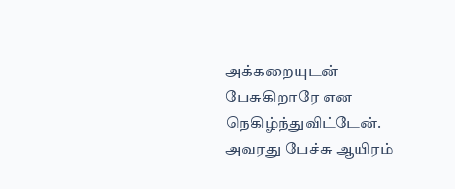அக்கறையுடன் பேசுகிறாரே என நெகிழ்ந்துவிட்டேன். அவரது பேச்சு ஆயிரம்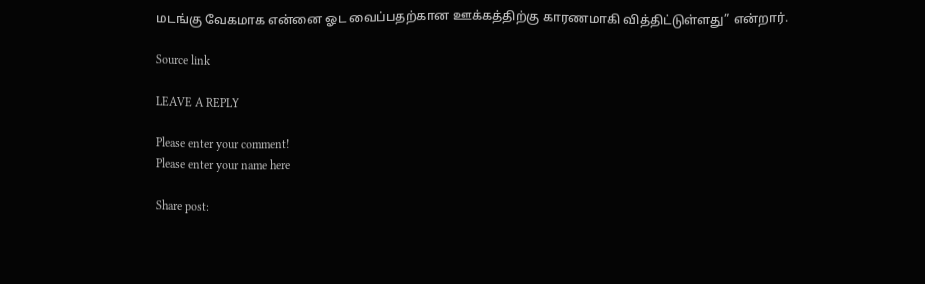மடங்கு வேகமாக என்னை ஓட வைப்பதற்கான ஊக்கத்திற்கு காரணமாகி வித்திட்டுள்ளது” என்றார்.

Source link

LEAVE A REPLY

Please enter your comment!
Please enter your name here

Share post: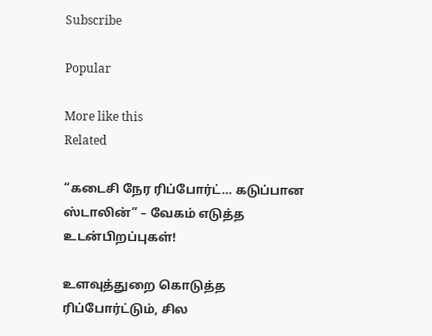Subscribe

Popular

More like this
Related

“கடைசி நேர ரிப்போர்ட்… கடுப்பான ஸ்டாலின்” – வேகம் எடுத்த உடன்பிறப்புகள்!

உளவுத்துறை கொடுத்த ரிப்போர்ட்டும், சில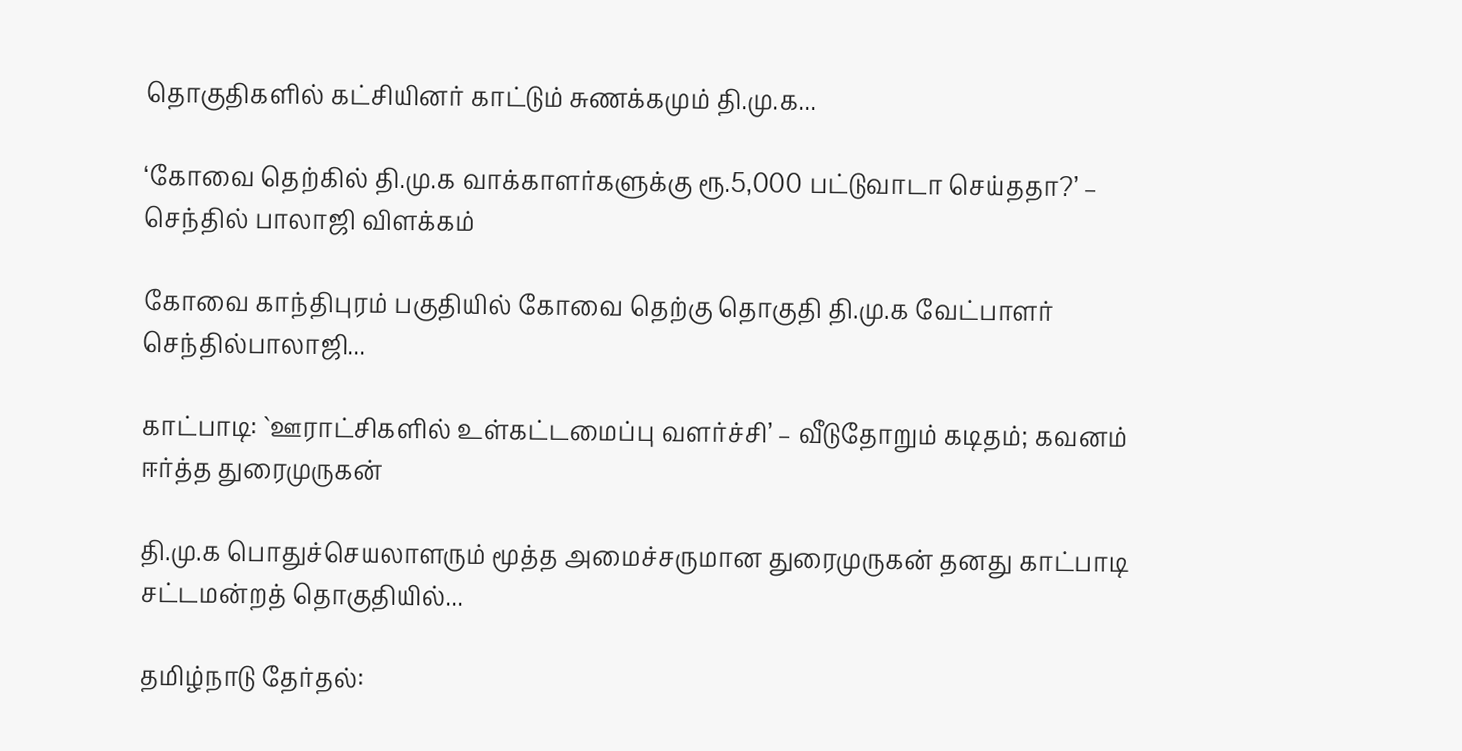தொகுதிகளில் கட்சியினர் காட்டும் சுணக்கமும் தி.மு.க...

‘கோவை தெற்கில் தி.மு.க வாக்காளர்களுக்கு ரூ.5,000 பட்டுவாடா செய்ததா?’ – செந்தில் பாலாஜி விளக்கம்

கோவை காந்திபுரம் பகுதியில் கோவை தெற்கு தொகுதி தி.மு.க வேட்பாளர் செந்தில்பாலாஜி...

காட்பாடி: `ஊராட்சிகளில் உள்கட்டமைப்பு வளர்ச்சி’ – வீடுதோறும் கடிதம்; கவனம் ஈர்த்த துரைமுருகன்

தி.மு.க பொதுச்செயலாளரும் மூத்த அமைச்சருமான துரைமுருகன் தனது காட்பாடி சட்டமன்றத் தொகுதியில்...

தமிழ்நாடு தேர்தல்: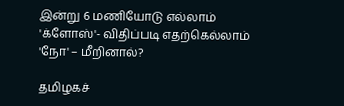இன்று 6 மணியோடு எல்லாம் 'க்ளோஸ்'- விதிப்படி எதற்கெல்லாம் 'நோ' – மீறினால்?

தமிழகச்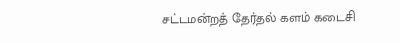சட்டமன்றத் தேர்தல் களம் கடைசி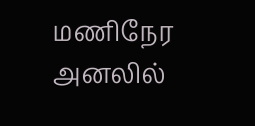மணிநேர அனலில்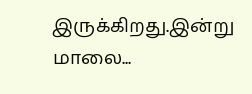இருக்கிறது.இன்று மாலை...